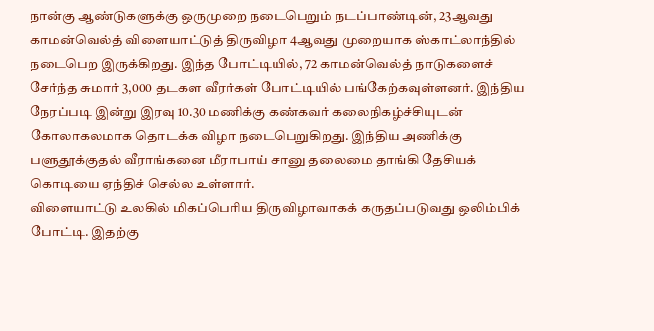நான்கு ஆண்டுகளுக்கு ஒருமுறை நடைபெறும் நடப்பாண்டின், 23ஆவது காமன்வெல்த் விளையாட்டுத் திருவிழா 4ஆவது முறையாக ஸ்காட்லாந்தில் நடைபெற இருக்கிறது. இந்த போட்டியில், 72 காமன்வெல்த் நாடுகளைச் சேர்ந்த சுமார் 3,000 தடகள வீரர்கள் போட்டியில் பங்கேற்கவுள்ளனர். இந்திய நேரப்படி இன்று இரவு 10.30 மணிக்கு கண்கவர் கலைநிகழ்ச்சியுடன் கோலாகலமாக தொடக்க விழா நடைபெறுகிறது. இந்திய அணிக்கு பளுதூக்குதல் வீராங்கனை மீராபாய் சானு தலைமை தாங்கி தேசியக் கொடியை ஏந்திச் செல்ல உள்ளார்.
விளையாட்டு உலகில் மிகப்பெரிய திருவிழாவாகக் கருதப்படுவது ஒலிம்பிக் போட்டி. இதற்கு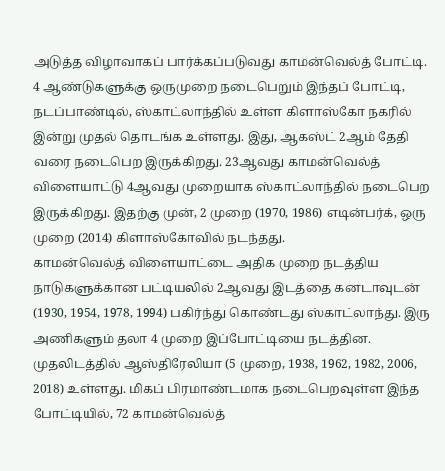அடுத்த விழாவாகப் பார்க்கப்படுவது காமன்வெல்த் போட்டி. 4 ஆண்டுகளுக்கு ஒருமுறை நடைபெறும் இந்தப் போட்டி, நடப்பாண்டில், ஸ்காட்லாந்தில் உள்ள கிளாஸ்கோ நகரில் இன்று முதல் தொடங்க உள்ளது. இது, ஆகஸ்ட் 2ஆம் தேதி வரை நடைபெற இருக்கிறது. 23ஆவது காமன்வெல்த் விளையாட்டு 4ஆவது முறையாக ஸ்காட்லாந்தில் நடைபெற இருக்கிறது. இதற்கு முன், 2 முறை (1970, 1986) எடின்பர்க், ஒரு முறை (2014) கிளாஸ்கோவில் நடந்தது.
காமன்வெல்த் விளையாட்டை அதிக முறை நடத்திய நாடுகளுக்கான பட்டியலில் 2ஆவது இடத்தை கனடாவுடன் (1930, 1954, 1978, 1994) பகிர்ந்து கொண்டது ஸ்காட்லாந்து. இரு அணிகளும் தலா 4 முறை இப்போட்டியை நடத்தின. முதலிடத்தில் ஆஸ்திரேலியா (5 முறை, 1938, 1962, 1982, 2006, 2018) உள்ளது. மிகப் பிரமாண்டமாக நடைபெறவுள்ள இந்த போட்டியில், 72 காமன்வெல்த்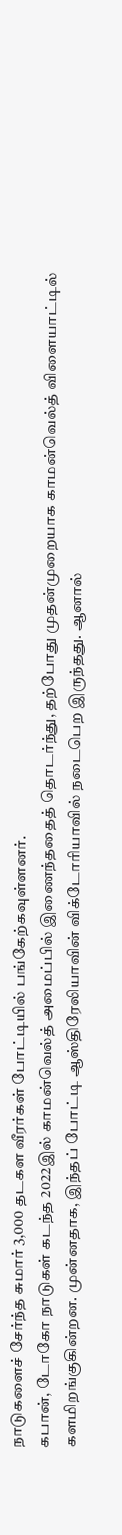நாடுகளைச் சேர்ந்த சுமார் 3,000 தடகள வீரர்கள் போட்டியில் பங்கேற்கவுள்ளனர்.
கபான், டோகோ நாடுகள் கடந்த 2022இல் காமன்வெல்த் அமைப்பில் இணைந்ததைத் தொடர்ந்து, தற்போது முதன்முறையாக காமன்வெல்த் விளையாட்டில் களமிறங்குகின்றன. முன்னதாக, இந்தப் போட்டி ஆஸ்திரேலியாவின் விக்டோரியாவில் நடைபெற இருந்தது. ஆனால்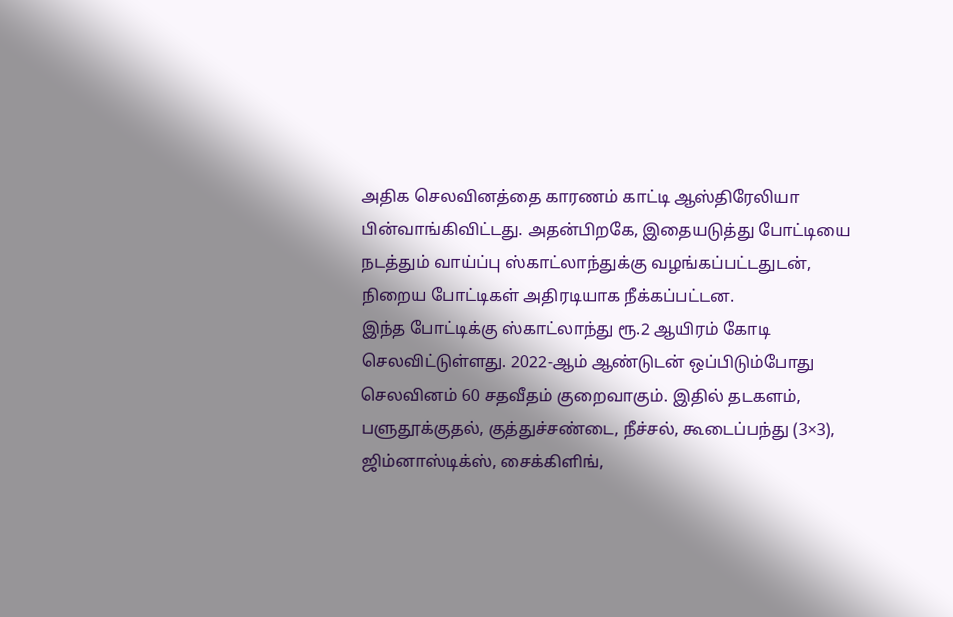அதிக செலவினத்தை காரணம் காட்டி ஆஸ்திரேலியா பின்வாங்கிவிட்டது. அதன்பிறகே, இதையடுத்து போட்டியை நடத்தும் வாய்ப்பு ஸ்காட்லாந்துக்கு வழங்கப்பட்டதுடன், நிறைய போட்டிகள் அதிரடியாக நீக்கப்பட்டன.
இந்த போட்டிக்கு ஸ்காட்லாந்து ரூ.2 ஆயிரம் கோடி செலவிட்டுள்ளது. 2022-ஆம் ஆண்டுடன் ஒப்பிடும்போது செலவினம் 60 சதவீதம் குறைவாகும். இதில் தடகளம், பளுதூக்குதல், குத்துச்சண்டை, நீச்சல், கூடைப்பந்து (3×3), ஜிம்னாஸ்டிக்ஸ், சைக்கிளிங்,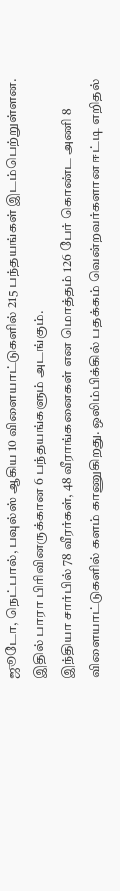ஜூடோ, நெட்பால், பவுல்ஸ் ஆகிய 10 விளையாட்டுகளில் 215 பந்தயங்கள் இடம்பெற்றுள்ளன. இதில் பாரா பிரிவினருக்கான 6 பந்தயங்களும் அடங்கும்.
இந்தியா சார்பில் 78 வீரர்கள், 48 வீராங்கனைகள் என மொத்தம் 126 பேர் கொண்ட அணி 8 விளையாட்டுகளில் களம் காணுகிறது. ஒலிம்பிக்கில் பதக்கம் வென்றவர்களான ஈட்டி எறிதல்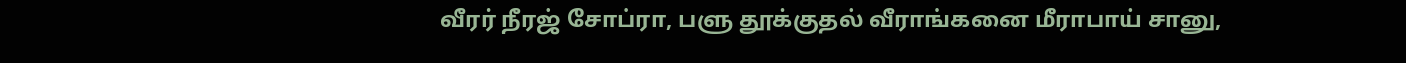வீரர் நீரஜ் சோப்ரா, பளு தூக்குதல் வீராங்கனை மீராபாய் சானு,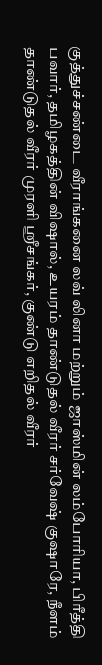குத்துச்சண்டை வீராங்கனை லவ் லினா மற்றும் ஜாஸ்மின் லம்போரியா, பிரீத்தி பவார், தமிழகத்தின் விஷால், உயரம் தாண்டுதல் வீரர் சர்வேஷ் குஷாரே, நீளம் தாண்டுதல் வீரர் முரளி ஸ்ரீசங்கர், குண்டு எறிதல் வீரர்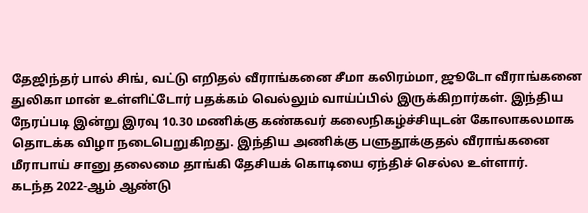தேஜிந்தர் பால் சிங், வட்டு எறிதல் வீராங்கனை சீமா கலிரம்மா, ஜூடோ வீராங்கனை துலிகா மான் உள்ளிட்டோர் பதக்கம் வெல்லும் வாய்ப்பில் இருக்கிறார்கள். இந்திய நேரப்படி இன்று இரவு 10.30 மணிக்கு கண்கவர் கலைநிகழ்ச்சியுடன் கோலாகலமாக தொடக்க விழா நடைபெறுகிறது. இந்திய அணிக்கு பளுதூக்குதல் வீராங்கனை மீராபாய் சானு தலைமை தாங்கி தேசியக் கொடியை ஏந்திச் செல்ல உள்ளார்.
கடந்த 2022-ஆம் ஆண்டு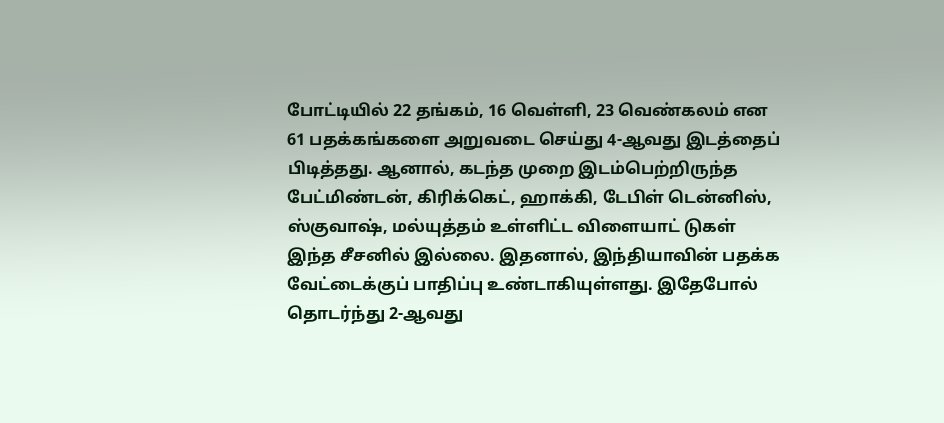போட்டியில் 22 தங்கம், 16 வெள்ளி, 23 வெண்கலம் என 61 பதக்கங்களை அறுவடை செய்து 4-ஆவது இடத்தைப் பிடித்தது. ஆனால், கடந்த முறை இடம்பெற்றிருந்த பேட்மிண்டன், கிரிக்கெட், ஹாக்கி, டேபிள் டென்னிஸ், ஸ்குவாஷ், மல்யுத்தம் உள்ளிட்ட விளையாட் டுகள் இந்த சீசனில் இல்லை. இதனால், இந்தியாவின் பதக்க வேட்டைக்குப் பாதிப்பு உண்டாகியுள்ளது. இதேபோல் தொடர்ந்து 2-ஆவது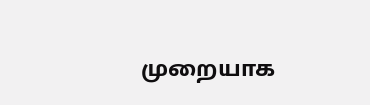முறையாக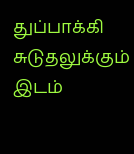துப்பாக்கி சுடுதலுக்கும் இடம்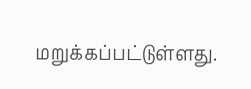மறுக்கப்பட்டுள்ளது.